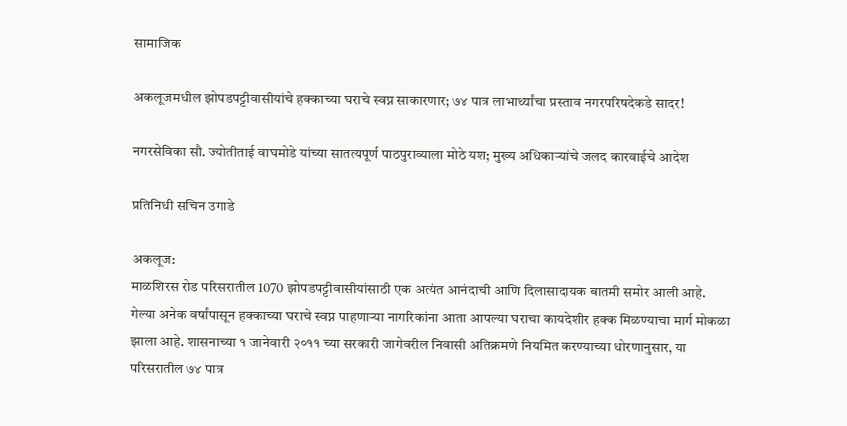सामाजिक

अकलूजमधील झोपडपट्टीवासीयांचे हक्काच्या घराचे स्वप्न साकारणार; ७४ पात्र लाभार्थ्यांचा प्रस्ताव नगरपरिषदेकडे सादर!

नगरसेविका सौ. ज्योतीताई वाघमोडे यांच्या सातत्यपूर्ण पाठपुराव्याला मोठे यश; मुख्य अधिकाऱ्यांचे जलद कारवाईचे आदेश

प्रतिनिधी सचिन उगाडे

अकलूज:
माळशिरस रोड परिसरातील 1070 झोपडपट्टीवासीयांसाठी एक अत्यंत आनंदाची आणि दिलासादायक बातमी समोर आली आहे. गेल्या अनेक वर्षांपासून हक्काच्या घराचे स्वप्न पाहणाऱ्या नागरिकांना आता आपल्या घराचा कायदेशीर हक्क मिळण्याचा मार्ग मोकळा झाला आहे. शासनाच्या १ जानेवारी २०११ च्या सरकारी जागेवरील निवासी अतिक्रमणे नियमित करण्याच्या धोरणानुसार, या परिसरातील ७४ पात्र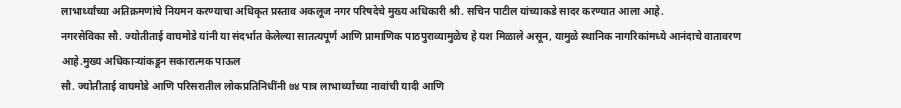लाभार्थ्यांच्या अतिक्रमणांचे नियमन करण्याचा अधिकृत प्रस्ताव अकलूज नगर परिषदेचे मुख्य अधिकारी श्री. सचिन पाटील यांच्याकडे सादर करण्यात आला आहे.
नगरसेविका सौ. ज्योतीताई वाघमोडे यांनी या संदर्भात केलेल्या सातत्यपूर्ण आणि प्रामाणिक पाठपुराव्यामुळेच हे यश मिळाले असून, यामुळे स्थानिक नागरिकांमध्ये आनंदाचे वातावरण आहे.मुख्य अधिकाऱ्यांकडून सकारात्मक पाऊल
सौ. ज्योतीताई वाघमोडे आणि परिसरातील लोकप्रतिनिधींनी ७४ पात्र लाभार्थ्यांच्या नावांची यादी आणि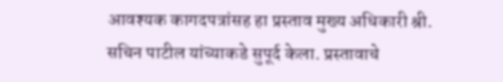आवश्यक कागदपत्रांसह हा प्रस्ताव मुख्य अधिकारी श्री. सचिन पाटील यांच्याकडे सुपूर्द केला. प्रस्तावाचे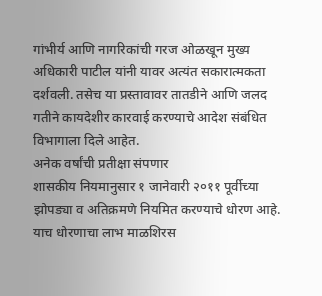गांभीर्य आणि नागरिकांची गरज ओळखून मुख्य अधिकारी पाटील यांनी यावर अत्यंत सकारात्मकता दर्शवली. तसेच या प्रस्तावावर तातडीने आणि जलद गतीने कायदेशीर कारवाई करण्याचे आदेश संबंधित विभागाला दिले आहेत.
अनेक वर्षांची प्रतीक्षा संपणार
शासकीय नियमानुसार १ जानेवारी २०११ पूर्वीच्या झोपड्या व अतिक्रमणे नियमित करण्याचे धोरण आहे. याच धोरणाचा लाभ माळशिरस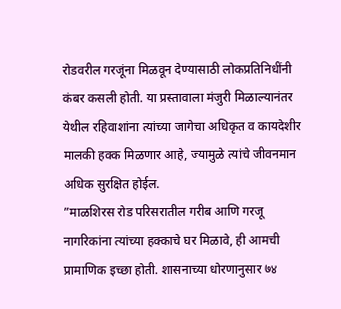रोडवरील गरजूंना मिळवून देण्यासाठी लोकप्रतिनिधींनी कंबर कसली होती. या प्रस्तावाला मंजुरी मिळाल्यानंतर येथील रहिवाशांना त्यांच्या जागेचा अधिकृत व कायदेशीर मालकी हक्क मिळणार आहे, ज्यामुळे त्यांचे जीवनमान अधिक सुरक्षित होईल.
”माळशिरस रोड परिसरातील गरीब आणि गरजू नागरिकांना त्यांच्या हक्काचे घर मिळावे, ही आमची प्रामाणिक इच्छा होती. शासनाच्या धोरणानुसार ७४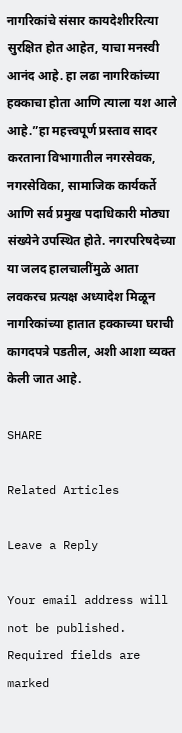नागरिकांचे संसार कायदेशीररित्या सुरक्षित होत आहेत, याचा मनस्वी आनंद आहे. हा लढा नागरिकांच्या हक्काचा होता आणि त्याला यश आले आहे.”हा महत्त्वपूर्ण प्रस्ताव सादर करताना विभागातील नगरसेवक, नगरसेविका, सामाजिक कार्यकर्ते आणि सर्व प्रमुख पदाधिकारी मोठ्या संख्येने उपस्थित होते. नगरपरिषदेच्या या जलद हालचालींमुळे आता लवकरच प्रत्यक्ष अध्यादेश मिळून नागरिकांच्या हातात हक्काच्या घराची कागदपत्रे पडतील, अशी आशा व्यक्त केली जात आहे.

SHARE

Related Articles

Leave a Reply

Your email address will not be published. Required fields are marked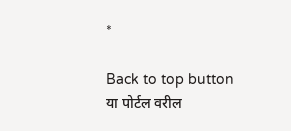*

Back to top button
या पोर्टल वरील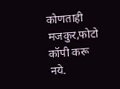कोणताही मजकुर,फोटो कॉपी करू नये.